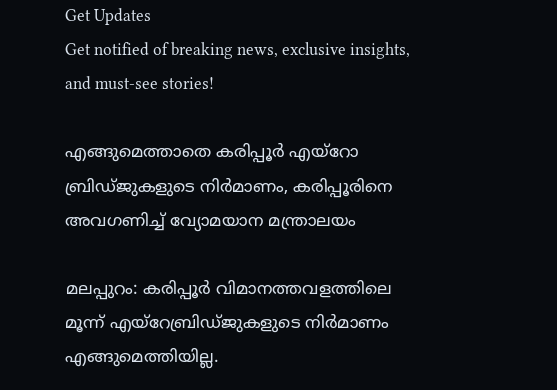Get Updates
Get notified of breaking news, exclusive insights, and must-see stories!

എങ്ങുമെത്താതെ കരിപ്പൂർ എയ്‌റോ ബ്രിഡ്ജുകളുടെ നിര്‍മാണം, കരിപ്പൂരിനെ അവഗണിച്ച് വ്യോമയാന മന്ത്രാലയം

മലപ്പുറം: കരിപ്പൂര്‍ വിമാനത്തവളത്തിലെ മൂന്ന് എയ്‌റേബ്രിഡ്ജുകളുടെ നിര്‍മാണം എങ്ങുമെത്തിയില്ല.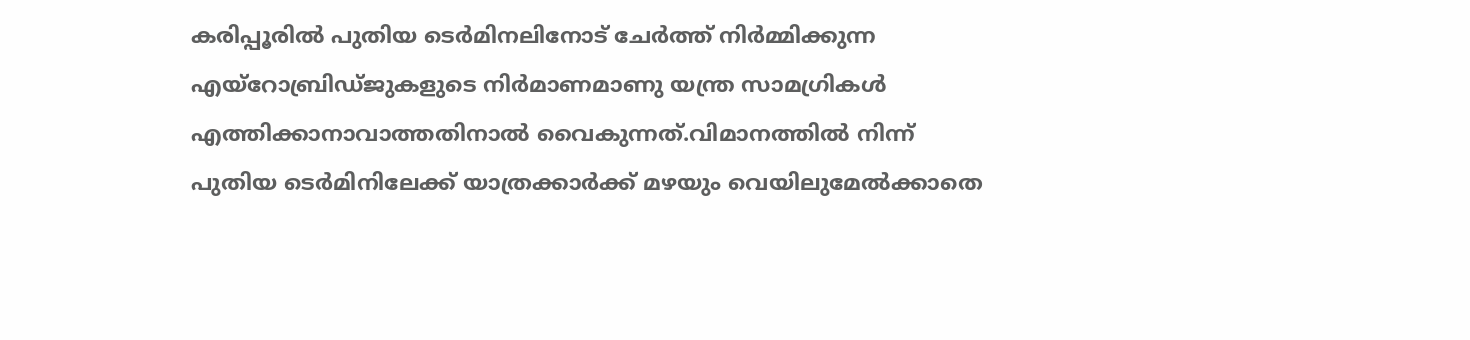കരിപ്പൂരില്‍ പുതിയ ടെര്‍മിനലിനോട് ചേര്‍ത്ത് നിര്‍മ്മിക്കുന്ന എയ്‌റോബ്രിഡ്ജുകളുടെ നിര്‍മാണമാണു യന്ത്ര സാമഗ്രികള്‍ എത്തിക്കാനാവാത്തതിനാല്‍ വൈകുന്നത്.വിമാനത്തില്‍ നിന്ന് പുതിയ ടെര്‍മിനിലേക്ക് യാത്രക്കാര്‍ക്ക് മഴയും വെയിലുമേല്‍ക്കാതെ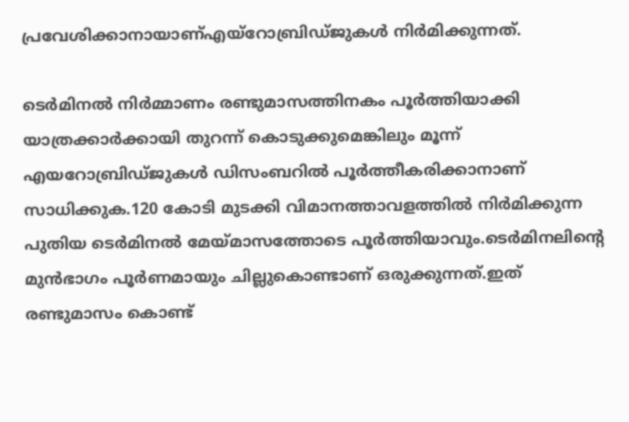പ്രവേശിക്കാനായാണ്എയ്‌റോബ്രിഡ്ജുകള്‍ നിര്‍മിക്കുന്നത്.

ടെര്‍മിനല്‍ നിര്‍മ്മാണം രണ്ടുമാസത്തിനകം പൂര്‍ത്തിയാക്കി യാത്രക്കാര്‍ക്കായി തുറന്ന് കൊടുക്കുമെങ്കിലും മൂന്ന് എയറോബ്രിഡ്ജുകള്‍ ഡിസംബറില്‍ പൂര്‍ത്തീകരിക്കാനാണ് സാധിക്കുക.120 കോടി മുടക്കി വിമാനത്താവളത്തില്‍ നിര്‍മിക്കുന്ന പുതിയ ടെര്‍മിനല്‍ മേയ്മാസത്തോടെ പൂര്‍ത്തിയാവും.ടെര്‍മിനലിന്റെ മുന്‍ഭാഗം പൂര്‍ണമായും ചില്ലുകൊണ്ടാണ് ഒരുക്കുന്നത്.ഇത് രണ്ടുമാസം കൊണ്ട്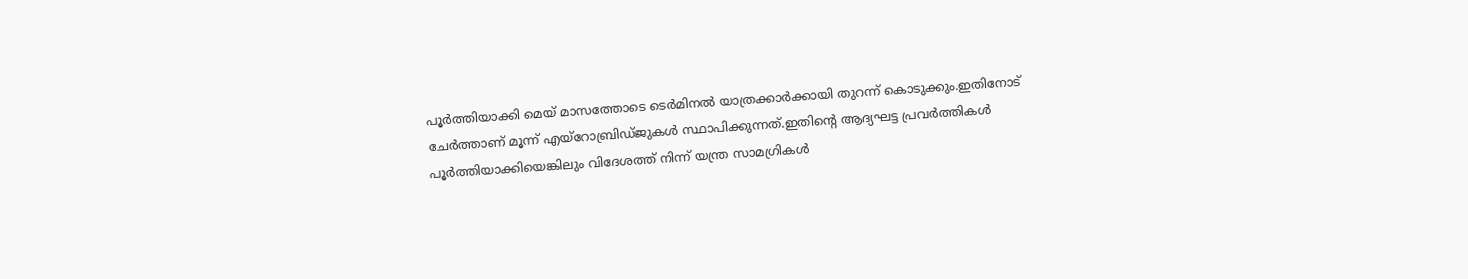പൂര്‍ത്തിയാക്കി മെയ് മാസത്തോടെ ടെര്‍മിനല്‍ യാത്രക്കാര്‍ക്കായി തുറന്ന് കൊടുക്കും.ഇതിനോട് ചേര്‍ത്താണ് മൂന്ന് എയ്‌റോബ്രിഡ്ജുകള്‍ സ്ഥാപിക്കുന്നത്.ഇതിന്റെ ആദ്യഘട്ട പ്രവര്‍ത്തികള്‍ പൂര്‍ത്തിയാക്കിയെങ്കിലും വിദേശത്ത് നിന്ന് യന്ത്ര സാമഗ്രികള്‍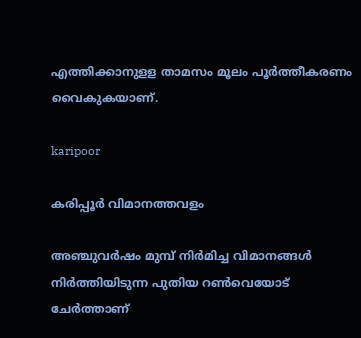എത്തിക്കാനുളള താമസം മൂലം പൂര്‍ത്തീകരണം വൈകുകയാണ്.

karipoor

കരിപ്പൂര്‍ വിമാനത്തവളം

അഞ്ചുവര്‍ഷം മുമ്പ് നിര്‍മിച്ച വിമാനങ്ങള്‍ നിര്‍ത്തിയിടുന്ന പുതിയ റണ്‍വെയോട് ചേര്‍ത്താണ്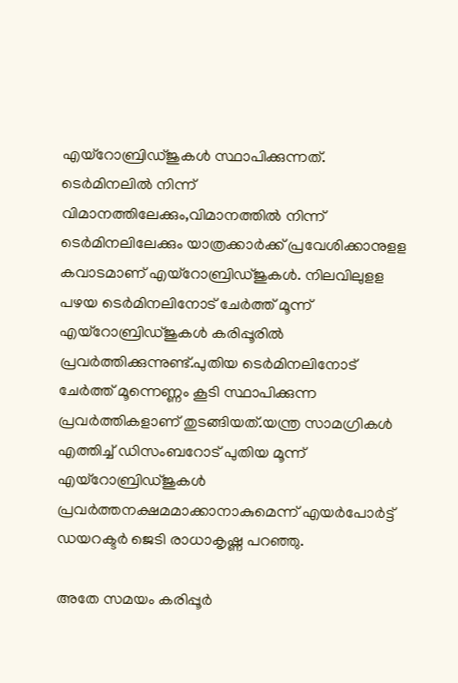എയ്‌റോബ്രിഡ്ജുകള്‍ സ്ഥാപിക്കുന്നത്. ടെര്‍മിനലില്‍ നിന്ന് വിമാനത്തിലേക്കും,വിമാനത്തില്‍ നിന്ന് ടെര്‍മിനലിലേക്കും യാത്രക്കാര്‍ക്ക് പ്രവേശിക്കാനുളള കവാടമാണ് എയ്‌റോബ്രിഡ്ജുകള്‍. നിലവിലുളള പഴയ ടെര്‍മിനലിനോട് ചേര്‍ത്ത് മൂന്ന് എയ്‌റോബ്രിഡ്ജുകള്‍ കരിപ്പൂരില്‍ പ്രവര്‍ത്തിക്കുന്നുണ്ട്.പുതിയ ടെര്‍മിനലിനോട് ചേര്‍ത്ത് മൂന്നെണ്ണം കൂടി സ്ഥാപിക്കുന്ന പ്രവര്‍ത്തികളാണ് തുടങ്ങിയത്.യന്ത്ര സാമഗ്രികള്‍ എത്തിച്ച് ഡിസംബറോട് പുതിയ മൂന്ന് എയ്‌റോബ്രിഡ്ജുകള്‍ പ്രവര്‍ത്തനക്ഷമമാക്കാനാകുമെന്ന് എയര്‍പോര്‍ട്ട് ഡയറക്ടര്‍ ജെടി രാധാകൃഷ്ണ പറഞ്ഞു.

അതേ സമയം കരിപ്പൂര്‍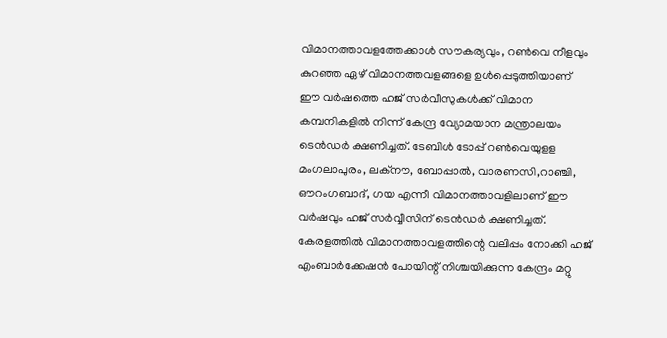വിമാനത്താവളത്തേക്കാള്‍ സൗകര്യവും, റണ്‍വെ നീളവും കുറഞ്ഞ ഏഴ് വിമാനത്തവളങ്ങളെ ഉള്‍പ്പെടുത്തിയാണ് ഈ വര്‍ഷത്തെ ഹജ് സര്‍വീസുകള്‍ക്ക് വിമാന കമ്പനികളില്‍ നിന്ന് കേന്ദ്ര വ്യോമയാന മന്ത്രാലയം ടെന്‍ഡര്‍ ക്ഷണിച്ചത്. ടേബിള്‍ ടോപ്പ് റണ്‍വെയുളള മംഗലാപുരം, ലക്‌നൗ, ബോപ്പാല്‍, വാരണസി,റാഞ്ചി, ഔറംഗബാദ്, ഗയ എന്നീ വിമാനത്താവളിലാണ് ഈ വര്‍ഷവും ഹജ് സര്‍വ്വീസിന് ടെന്‍ഡര്‍ ക്ഷണിച്ചത്. കേരളത്തില്‍ വിമാനത്താവളത്തിന്റെ വലിപ്പം നോക്കി ഹജ് എംബാര്‍ക്കേഷന്‍ പോയിന്റ് നിശ്ചയിക്കുന്ന കേന്ദ്രം മറ്റു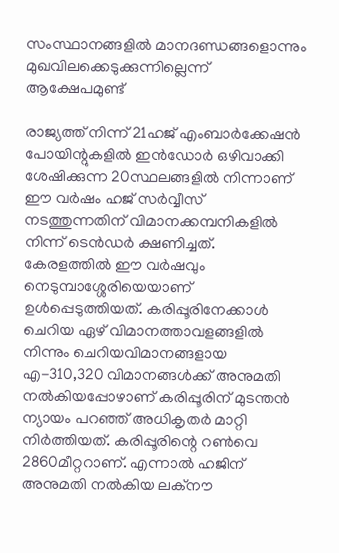സംസ്ഥാനങ്ങളില്‍ മാനദണ്ഡങ്ങളൊന്നും മുഖവിലക്കെടുക്കുന്നില്ലെന്ന് ആക്ഷേപമുണ്ട്

രാജ്യത്ത് നിന്ന് 21ഹജ് എംബാര്‍ക്കേഷന്‍ പോയിന്റുകളില്‍ ഇന്‍ഡോര്‍ ഒഴിവാക്കി ശേഷിക്കുന്ന 20സ്ഥലങ്ങളില്‍ നിന്നാണ് ഈ വര്‍ഷം ഹജ് സര്‍വ്വീസ് നടത്തുന്നതിന് വിമാനക്കമ്പനികളില്‍ നിന്ന് ടെന്‍ഡര്‍ ക്ഷണിച്ചത്. കേരളത്തില്‍ ഈ വര്‍ഷവും നെടുമ്പാശ്ശേരിയെയാണ് ഉള്‍പ്പെടുത്തിയത്. കരിപ്പൂരിനേക്കാള്‍ ചെറിയ ഏഴ് വിമാനത്താവളങ്ങളില്‍ നിന്നും ചെറിയവിമാനങ്ങളായ എ-310,320 വിമാനങ്ങള്‍ക്ക് അനുമതി നല്‍കിയപ്പോഴാണ് കരിപ്പൂരിന് മുടന്തന്‍ ന്യായം പറഞ്ഞ് അധികൃതര്‍ മാറ്റി നിര്‍ത്തിയത്. കരിപ്പൂരിന്റെ റണ്‍വെ 2860മീറ്ററാണ്. എന്നാല്‍ ഹജിന് അനുമതി നല്‍കിയ ലക്‌നൗ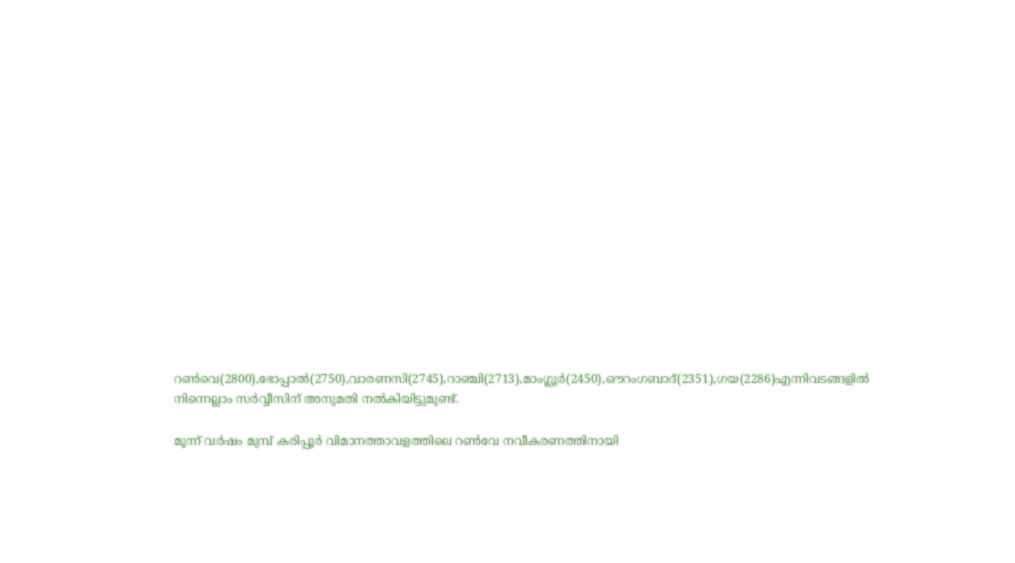റണ്‍വെ(2800),ഭോപ്പാല്‍(2750),വാരണസി(2745),റാഞ്ചി(2713),മാംഗ്ലൂര്‍(2450),ഔറംഗബാദ്(2351),ഗയ(2286)എന്നിവടങ്ങളില്‍ നിന്നെല്ലാം സര്‍വ്വീസിന് അനുമതി നല്‍കിയിട്ടുമുണ്ട്.

മൂന്ന് വര്‍ഷം മുമ്പ് കരിപ്പൂര്‍ വിമാനത്താവളത്തിലെ റണ്‍വേ നവീകരണത്തിനായി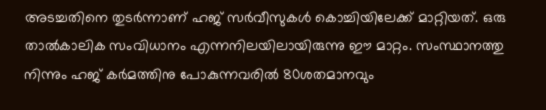അടച്ചതിനെ തുടര്‍ന്നാണ് ഹജ് സര്‍വീസുകള്‍ കൊച്ചിയിലേക്ക് മാറ്റിയത്. ഒരു താല്‍കാലിക സംവിധാനം എന്നനിലയിലായിരുന്നു ഈ മാറ്റം. സംസ്ഥാനത്തു നിന്നും ഹജ് കര്‍മത്തിനു പോകുന്നവരില്‍ 80ശതമാനവും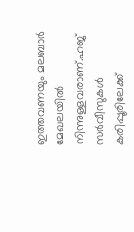ഇത്തവണയും മലബാര്‍ മേഖലയില്‍ നിന്നുള്ളവരാണ്.ഹജ് സര്‍വീസുകള്‍ കരിപ്പൂരിലേക്ക്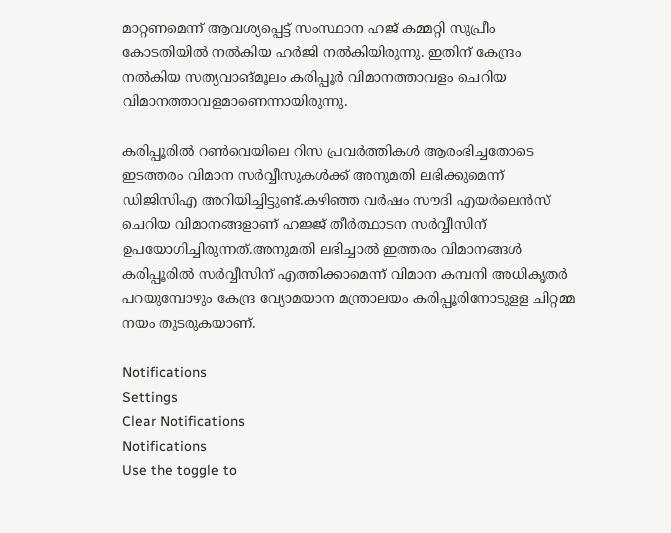മാറ്റണമെന്ന് ആവശ്യപ്പെട്ട് സംസ്ഥാന ഹജ് കമ്മറ്റി സുപ്രീം കോടതിയില്‍ നല്‍കിയ ഹര്‍ജി നല്‍കിയിരുന്നു. ഇതിന് കേന്ദ്രം നല്‍കിയ സത്യവാങ്മൂലം കരിപ്പൂര്‍ വിമാനത്താവളം ചെറിയ വിമാനത്താവളമാണെന്നായിരുന്നു.

കരിപ്പൂരില്‍ റണ്‍വെയിലെ റിസ പ്രവര്‍ത്തികള്‍ ആരംഭിച്ചതോടെ ഇടത്തരം വിമാന സര്‍വ്വീസുകള്‍ക്ക് അനുമതി ലഭിക്കുമെന്ന് ഡിജിസിഎ അറിയിച്ചിട്ടുണ്ട്.കഴിഞ്ഞ വര്‍ഷം സൗദി എയര്‍ലെന്‍സ് ചെറിയ വിമാനങ്ങളാണ് ഹജ്ജ് തീര്‍ത്ഥാടന സര്‍വ്വീസിന് ഉപയോഗിച്ചിരുന്നത്.അനുമതി ലഭിച്ചാല്‍ ഇത്തരം വിമാനങ്ങള്‍ കരിപ്പൂരില്‍ സര്‍വ്വീസിന് എത്തിക്കാമെന്ന് വിമാന കമ്പനി അധികൃതര്‍ പറയുമ്പോഴും കേന്ദ്ര വ്യോമയാന മന്ത്രാലയം കരിപ്പൂരിനോടുളള ചിറ്റമ്മ നയം തുടരുകയാണ്.

Notifications
Settings
Clear Notifications
Notifications
Use the toggle to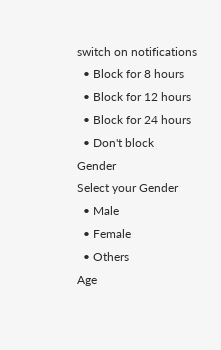switch on notifications
  • Block for 8 hours
  • Block for 12 hours
  • Block for 24 hours
  • Don't block
Gender
Select your Gender
  • Male
  • Female
  • Others
Age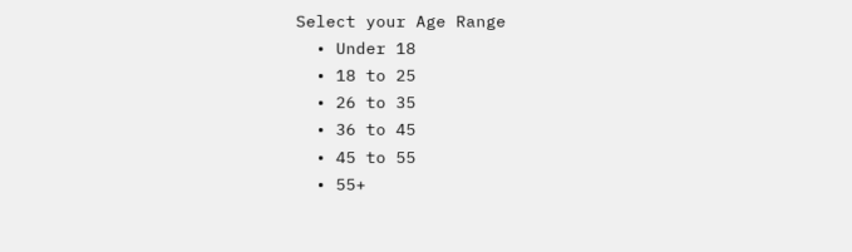Select your Age Range
  • Under 18
  • 18 to 25
  • 26 to 35
  • 36 to 45
  • 45 to 55
  • 55+